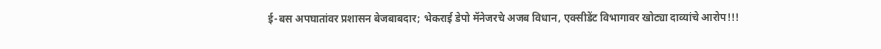ई-बस अपघातांवर प्रशासन बेजबाबदार; भेकराई डेपो मॅनेजरचे अजब विधान, एक्सीडेंट विभागावर खोट्या दाव्यांचे आरोप!!!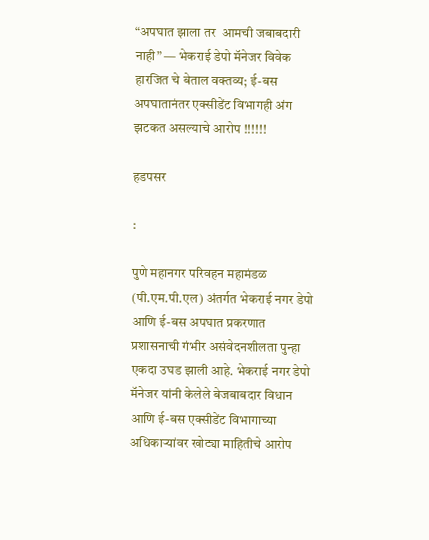“अपघात झाला तर  आमची जबाबदारी नाही” — भेकराई डेपो मॅनेजर विवेक  हारजित चे बेताल वक्तव्य; ई-बस अपघातानंतर एक्सीडेंट विभागही अंग झटकत असल्याचे आरोप !!!!!!

हडपसर

:

पुणे महानगर परिवहन महामंडळ (पी.एम.पी.एल) अंतर्गत भेकराई नगर डेपो आणि ई-बस अपघात प्रकरणात प्रशासनाची गंभीर असंवेदनशीलता पुन्हा एकदा उघड झाली आहे. भेकराई नगर डेपो मॅनेजर यांनी केलेले बेजबाबदार विधान आणि ई-बस एक्सीडेंट विभागाच्या अधिकाऱ्यांवर खोट्या माहितीचे आरोप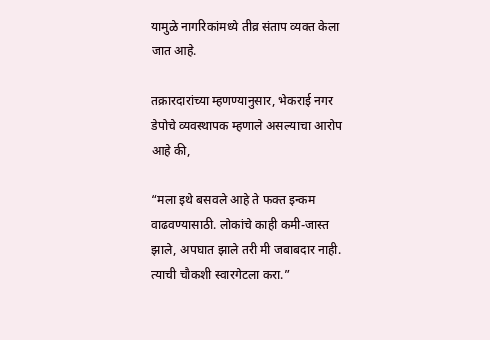यामुळे नागरिकांमध्ये तीव्र संताप व्यक्त केला जात आहे.

तक्रारदारांच्या म्हणण्यानुसार, भेकराई नगर डेपोचे व्यवस्थापक म्हणाले असल्याचा आरोप आहे की,

“मला इथे बसवले आहे ते फक्त इन्कम वाढवण्यासाठी. लोकांचे काही कमी-जास्त झाले, अपघात झाले तरी मी जबाबदार नाही. त्याची चौकशी स्वारगेटला करा.”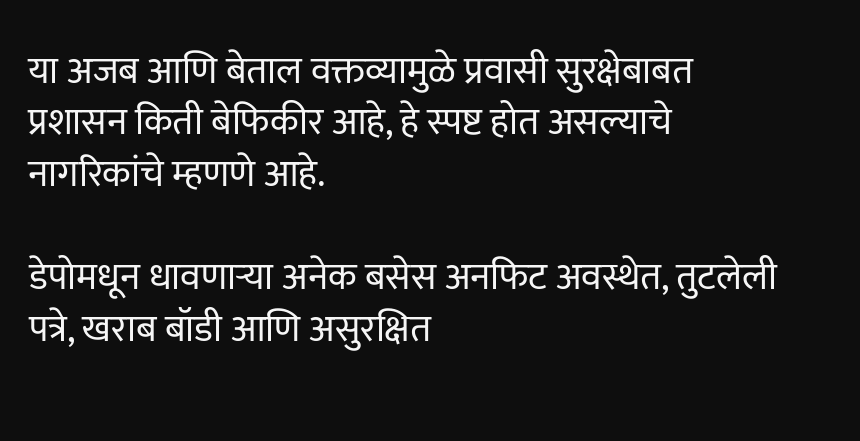या अजब आणि बेताल वक्तव्यामुळे प्रवासी सुरक्षेबाबत प्रशासन किती बेफिकीर आहे, हे स्पष्ट होत असल्याचे नागरिकांचे म्हणणे आहे.

डेपोमधून धावणाऱ्या अनेक बसेस अनफिट अवस्थेत, तुटलेली पत्रे, खराब बॉडी आणि असुरक्षित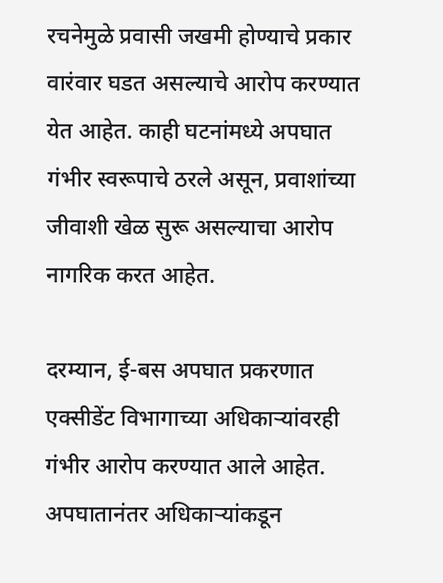रचनेमुळे प्रवासी जखमी होण्याचे प्रकार वारंवार घडत असल्याचे आरोप करण्यात येत आहेत. काही घटनांमध्ये अपघात गंभीर स्वरूपाचे ठरले असून, प्रवाशांच्या जीवाशी खेळ सुरू असल्याचा आरोप नागरिक करत आहेत.

दरम्यान, ई-बस अपघात प्रकरणात एक्सीडेंट विभागाच्या अधिकाऱ्यांवरही गंभीर आरोप करण्यात आले आहेत. अपघातानंतर अधिकाऱ्यांकडून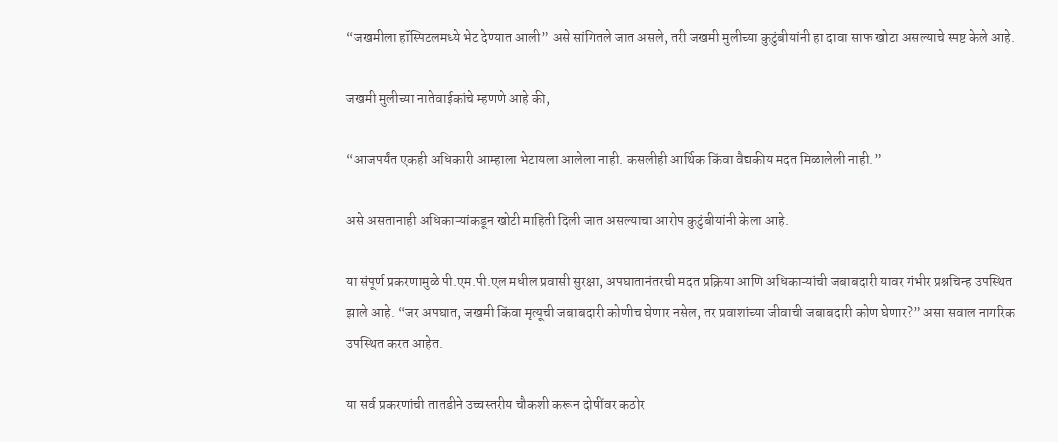“जखमीला हॉस्पिटलमध्ये भेट देण्यात आली” असे सांगितले जात असले, तरी जखमी मुलीच्या कुटुंबीयांनी हा दावा साफ खोटा असल्याचे स्पष्ट केले आहे.

जखमी मुलीच्या नातेवाईकांचे म्हणणे आहे की,

“आजपर्यंत एकही अधिकारी आम्हाला भेटायला आलेला नाही. कसलीही आर्थिक किंवा वैद्यकीय मदत मिळालेली नाही.”

असे असतानाही अधिकाऱ्यांकडून खोटी माहिती दिली जात असल्याचा आरोप कुटुंबीयांनी केला आहे.

या संपूर्ण प्रकरणामुळे पी.एम.पी.एल मधील प्रवासी सुरक्षा, अपघातानंतरची मदत प्रक्रिया आणि अधिकाऱ्यांची जबाबदारी यावर गंभीर प्रश्नचिन्ह उपस्थित झाले आहे. “जर अपघात, जखमी किंवा मृत्यूची जबाबदारी कोणीच घेणार नसेल, तर प्रवाशांच्या जीवाची जबाबदारी कोण घेणार?” असा सवाल नागरिक उपस्थित करत आहेत.

या सर्व प्रकरणांची तातडीने उच्चस्तरीय चौकशी करून दोषींवर कठोर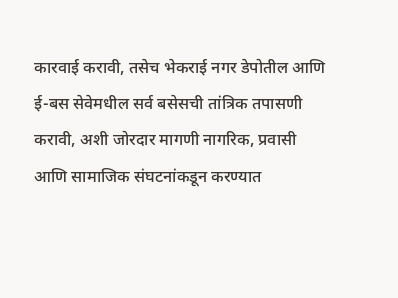कारवाई करावी, तसेच भेकराई नगर डेपोतील आणि ई-बस सेवेमधील सर्व बसेसची तांत्रिक तपासणी करावी, अशी जोरदार मागणी नागरिक, प्रवासी आणि सामाजिक संघटनांकडून करण्यात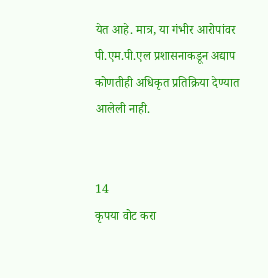येत आहे. मात्र, या गंभीर आरोपांवर पी.एम.पी.एल प्रशासनाकडून अद्याप कोणतीही अधिकृत प्रतिक्रिया देण्यात आलेली नाही.


14
कृपया वोट करा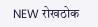NEW रोखठोक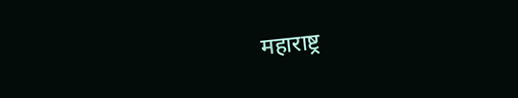महाराष्ट्र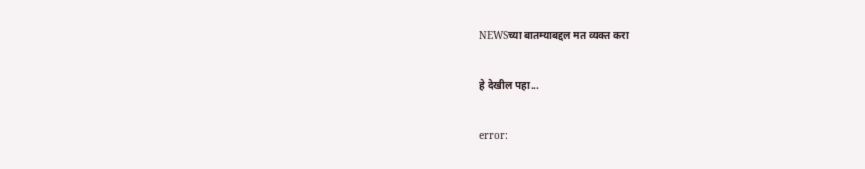NEWSच्या बातम्याबद्दल मत व्यक्त करा

हे देखील पहा...

error: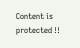Content is protected !!